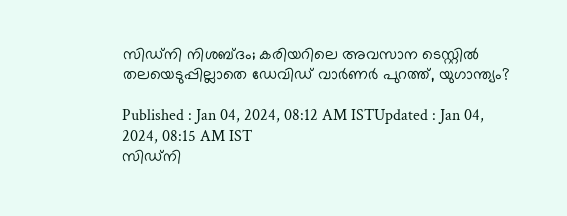സിഡ്‌നി നിശബ്ദം; കരിയറിലെ അവസാന ടെസ്റ്റില്‍ തലയെടുപ്പില്ലാതെ ഡേവിഡ് വാര്‍ണര്‍ പുറത്ത്, യുഗാന്ത്യം?

Published : Jan 04, 2024, 08:12 AM ISTUpdated : Jan 04, 2024, 08:15 AM IST
സിഡ്‌നി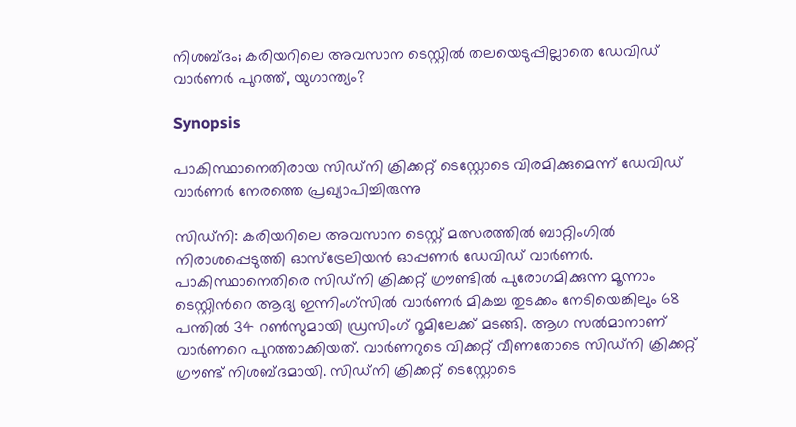നിശബ്ദം; കരിയറിലെ അവസാന ടെസ്റ്റില്‍ തലയെടുപ്പില്ലാതെ ഡേവിഡ് വാര്‍ണര്‍ പുറത്ത്, യുഗാന്ത്യം?

Synopsis

പാകിസ്ഥാനെതിരായ സിഡ്‌നി ക്രിക്കറ്റ് ടെസ്റ്റോടെ വിരമിക്കുമെന്ന് ഡേവിഡ് വാര്‍ണര്‍ നേരത്തെ പ്രഖ്യാപിച്ചിരുന്നു

സിഡ്‌നി: കരിയറിലെ അവസാന ടെസ്റ്റ് മത്സരത്തില്‍ ബാറ്റിംഗില്‍ നിരാശപ്പെടുത്തി ഓസ്ട്രേലിയന്‍ ഓപ്പണര്‍ ഡേവിഡ് വാര്‍ണര്‍. പാകിസ്ഥാനെതിരെ സിഡ്‌നി ക്രിക്കറ്റ് ഗ്രൗണ്ടില്‍ പുരോഗമിക്കുന്ന മൂന്നാം ടെസ്റ്റിന്‍റെ ആദ്യ ഇന്നിംഗ്‌സില്‍ വാര്‍ണര്‍ മികച്ച തുടക്കം നേടിയെങ്കിലും 68 പന്തില്‍ 34 റണ്‍സുമായി ഡ്രസിംഗ് റൂമിലേക്ക് മടങ്ങി. ആഗ സല്‍മാനാണ് വാര്‍ണറെ പുറത്താക്കിയത്. വാര്‍ണറുടെ വിക്കറ്റ് വീണതോടെ സിഡ്‌നി ക്രിക്കറ്റ് ഗ്രൗണ്ട് നിശബ്ദമായി. സിഡ്‌നി ക്രിക്കറ്റ് ടെസ്റ്റോടെ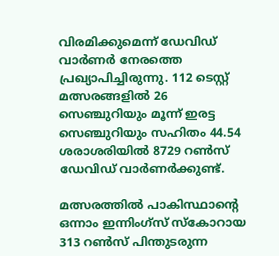വിരമിക്കുമെന്ന് ഡേവിഡ് വാര്‍ണര്‍ നേരത്തെ പ്രഖ്യാപിച്ചിരുന്നു. 112 ടെസ്റ്റ് മത്സരങ്ങളില്‍ 26 സെഞ്ചുറിയും മൂന്ന് ഇരട്ട സെഞ്ചുറിയും സഹിതം 44.54 ശരാശരിയില്‍ 8729 റണ്‍സ് ഡേവിഡ് വാര്‍ണര്‍ക്കുണ്ട്.

മത്സരത്തില്‍ പാകിസ്ഥാന്‍റെ ഒന്നാം ഇന്നിംഗ്‌സ് സ്കോറായ 313 റണ്‍സ് പിന്തുടരുന്ന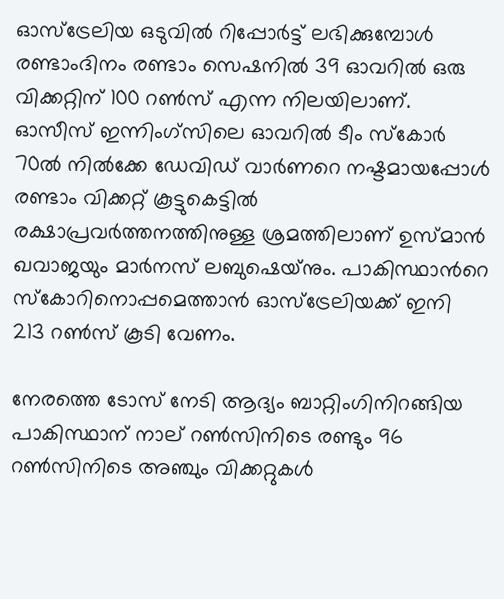ഓസ്ട്രേലിയ ഒടുവില്‍ റിപ്പോര്‍ട്ട് ലഭിക്കുമ്പോള്‍ രണ്ടാംദിനം രണ്ടാം സെഷനില്‍ 39 ഓവറില്‍ ഒരു വിക്കറ്റിന് 100 റണ്‍സ് എന്ന നിലയിലാണ്. ഓസീസ് ഇന്നിംഗ്‌സിലെ ഓവറില്‍ ടീം സ്കോര്‍ 70ല്‍ നില്‍ക്കേ ഡേവിഡ് വാര്‍ണറെ നഷ്ടമായപ്പോള്‍ രണ്ടാം വിക്കറ്റ് കൂട്ടുകെട്ടില്‍ രക്ഷാപ്രവര്‍ത്തനത്തിനുള്ള ശ്രമത്തിലാണ് ഉസ്‌മാന്‍ ഖവാജയും മാര്‍നസ് ലബുഷെയ്‌നും. പാകിസ്ഥാന്‍റെ സ്കോറിനൊപ്പമെത്താന്‍ ഓസ്ട്രേലിയക്ക് ഇനി 213 റണ്‍സ് കൂടി വേണം.

നേരത്തെ ടോസ് നേടി ആദ്യം ബാറ്റിംഗിനിറങ്ങിയ പാകിസ്ഥാന് നാല് റണ്‍സിനിടെ രണ്ടും 96 റണ്‍സിനിടെ അഞ്ചും വിക്കറ്റുകള്‍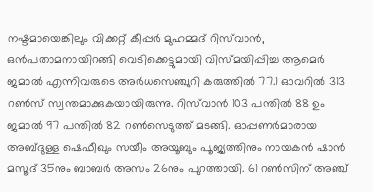നഷ്ടമായെങ്കിലും വിക്കറ്റ് കീപ്പര്‍ മുഹമ്മദ് റിസ്‌വാന്‍, ഒന്‍പതാമനായിറങ്ങി വെടിക്കെട്ടുമായി വിസ്മയിപ്പിച്ച ആമെര്‍ ജമാല്‍ എന്നിവരുടെ അര്‍ധസെഞ്ചുറി കരുത്തില്‍ 77.1 ഓവറില്‍ 313 റണ്‍സ് സ്വന്തമാക്കുകയായിരുന്നു. റിസ്‌വാന്‍ 103 പന്തില്‍ 88 ഉം ജമാല്‍ 97 പന്തില്‍ 82 റണ്‍സെടുത്ത് മടങ്ങി. ഓപ്പണര്‍മാരായ അബ്ദുള്ള ഷെഫീഖും സയീം അയൂബും പൂജ്യത്തിനും നായകന്‍ ഷാന്‍ മസൂദ് 35നും ബാബര്‍ അസം 26നും പുറത്തായി. 61 റണ്‍സിന് അഞ്ച്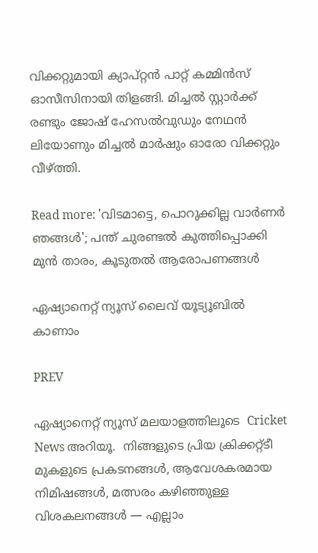വിക്കറ്റുമായി ക്യാപ്റ്റന്‍ പാറ്റ് കമ്മിന്‍സ് ഓസീസിനായി തിളങ്ങി. മിച്ചല്‍ സ്റ്റാര്‍ക്ക് രണ്ടും ജോഷ് ഹേസല്‍വുഡും നേഥന്‍ ലിയോണും മിച്ചല്‍ മാര്‍ഷും ഓരോ വിക്കറ്റും വീഴ്ത്തി.

Read more: 'വിടമാട്ടെ, പൊറുക്കില്ല വാര്‍ണര്‍ ഞങ്ങള്‍'; പന്ത് ചുരണ്ടല്‍ കുത്തിപ്പൊക്കി മുന്‍ താരം, കൂടുതല്‍ ആരോപണങ്ങള്‍

ഏഷ്യാനെറ്റ് ന്യൂസ് ലൈവ് യൂട്യൂബിൽ കാണാം

PREV

ഏഷ്യാനെറ്റ് ന്യൂസ് മലയാളത്തിലൂടെ  Cricket News അറിയൂ.  നിങ്ങളുടെ പ്രിയ ക്രിക്കറ്റ്ടീ മുകളുടെ പ്രകടനങ്ങൾ, ആവേശകരമായ നിമിഷങ്ങൾ, മത്സരം കഴിഞ്ഞുള്ള വിശകലനങ്ങൾ — എല്ലാം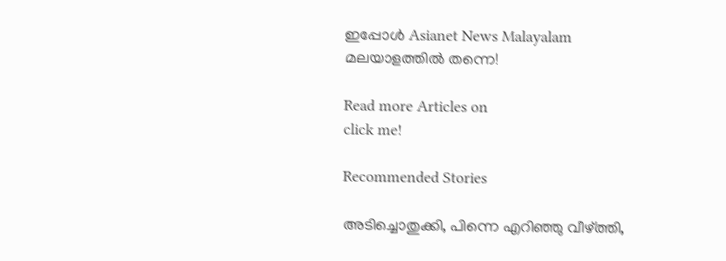ഇപ്പോൾ Asianet News Malayalam മലയാളത്തിൽ തന്നെ!

Read more Articles on
click me!

Recommended Stories

അടിച്ചൊതുക്കി, പിന്നെ എറിഞ്ഞു വീഴ്ത്തി,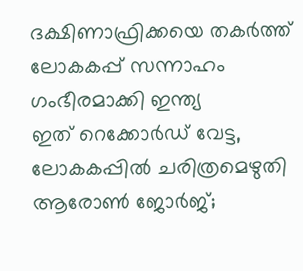ദക്ഷിണാഫ്രിക്കയെ തകര്‍ത്ത് ലോകകപ്പ് സന്നാഹം ഗംഭീരമാക്കി ഇന്ത്യ
ഇത് റെക്കോർഡ് വേട്ട, ലോകകപ്പിൽ ചരിത്രമെഴുതി ആരോൺ ജോർജ്;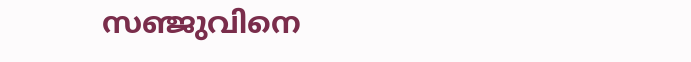സഞ്ജുവിനെ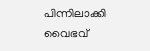പിന്നിലാക്കി വൈഭവ്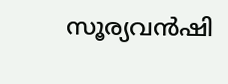സൂര്യവൻഷി